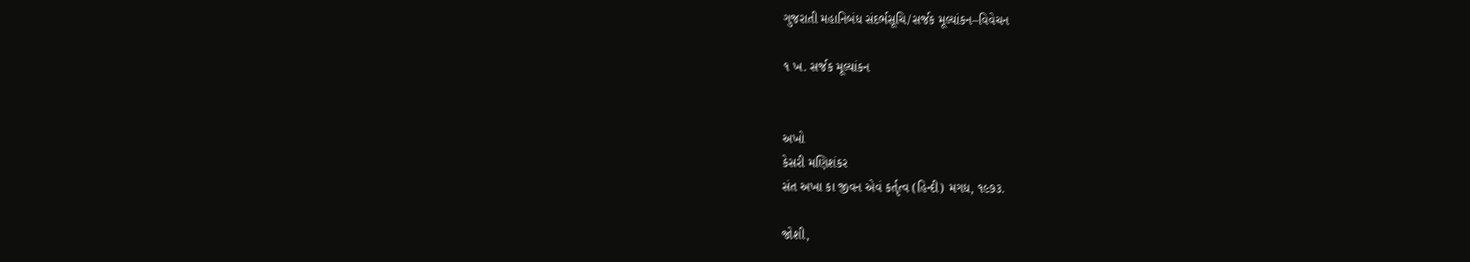ગુજરાતી મહાનિબંધ સંદર્ભસૂચિ/સર્જક મૂલ્યાંકન–વિવેચન

૧ ખ. સર્જક મૂલ્યાંકન


અખો
કેસરી મણિશંકર
સંત અખા કા જીવન એવં કર્તૃત્વ (હિન્દી) મગધ, ૧૯૭૩.

જોશી,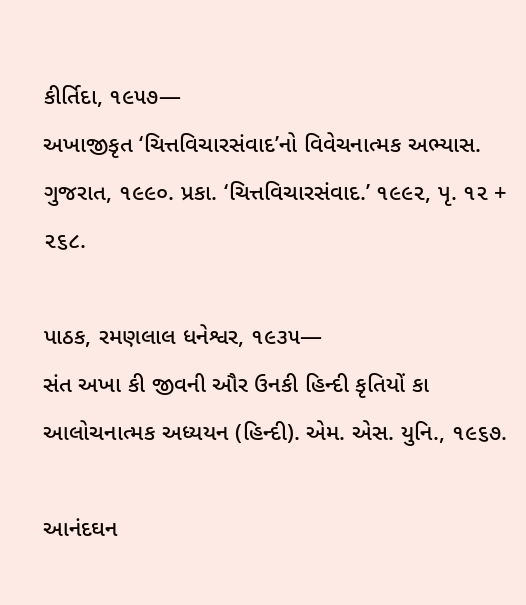કીર્તિદા, ૧૯૫૭—
અખાજીકૃત ‘ચિત્તવિચારસંવાદ’નો વિવેચનાત્મક અભ્યાસ. ગુજરાત, ૧૯૯૦. પ્રકા. ‘ચિત્તવિચારસંવાદ.’ ૧૯૯૨, પૃ. ૧૨ + ૨૬૮.

પાઠક, રમણલાલ ધનેશ્વર, ૧૯૩૫—
સંત અખા કી જીવની ઔર ઉનકી હિન્દી કૃતિયોં કા આલોચનાત્મક અધ્યયન (હિન્દી). એમ. એસ. યુનિ., ૧૯૬૭.

આનંદઘન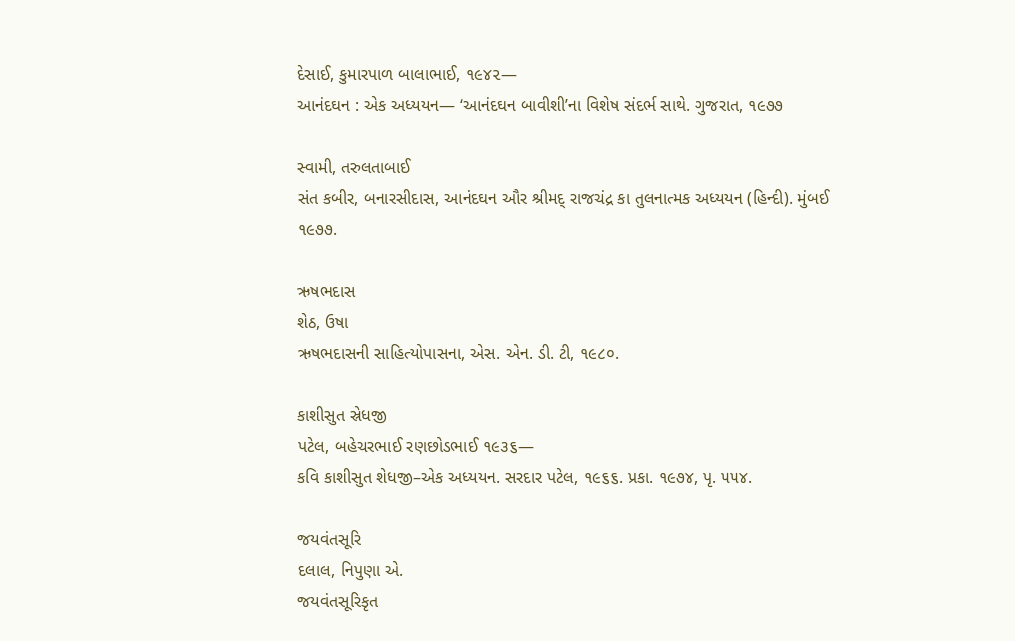દેસાઈ, કુમારપાળ બાલાભાઈ, ૧૯૪૨—
આનંદઘન : એક અધ્યયન— ‘આનંદઘન બાવીશી’ના વિશેષ સંદર્ભ સાથે. ગુજરાત, ૧૯૭૭

સ્વામી, તરુલતાબાઈ
સંત કબીર, બનારસીદાસ, આનંદઘન ઔર શ્રીમદ્ રાજચંદ્ર કા તુલનાત્મક અધ્યયન (હિન્દી). મુંબઈ ૧૯૭૭.

ઋષભદાસ
શેઠ, ઉષા
ઋષભદાસની સાહિત્યોપાસના, એસ. એન. ડી. ટી, ૧૯૮૦.

કાશીસુત સ્રેધજી
પટેલ, બહેચરભાઈ રણછોડભાઈ ૧૯૩૬—
કવિ કાશીસુત શેધજી–એક અધ્યયન. સરદાર પટેલ, ૧૯૬૬. પ્રકા. ૧૯૭૪, પૃ. ૫૫૪.

જયવંતસૂરિ
દલાલ, નિપુણા એ.
જયવંતસૂરિકૃત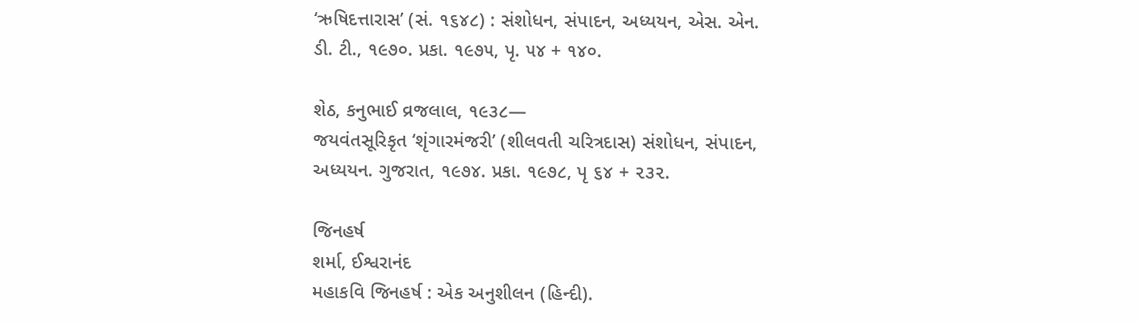‘ઋષિદત્તારાસ’ (સં. ૧૬૪૮) : સંશોધન, સંપાદન, અધ્યયન, એસ. એન. ડી. ટી., ૧૯૭૦. પ્રકા. ૧૯૭૫, પૃ. ૫૪ + ૧૪૦.

શેઠ, કનુભાઈ વ્રજલાલ, ૧૯૩૮—
જયવંતસૂરિકૃત ‘શૃંગારમંજરી’ (શીલવતી ચરિત્રદાસ) સંશોધન, સંપાદન, અધ્યયન. ગુજરાત, ૧૯૭૪. પ્રકા. ૧૯૭૮, પૃ ૬૪ + ૨૩૨.

જિનહર્ષ
શર્મા, ઈશ્વરાનંદ
મહાકવિ જિનહર્ષ : એક અનુશીલન (હિન્દી).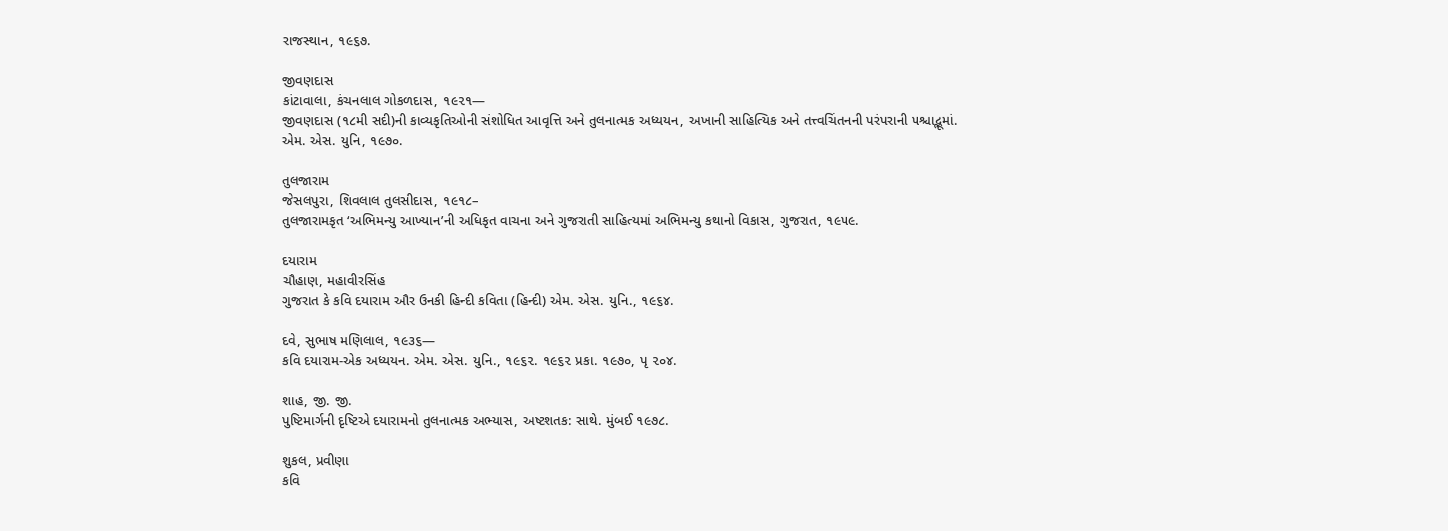રાજસ્થાન, ૧૯૬૭.

જીવણદાસ
કાંટાવાલા, કંચનલાલ ગોકળદાસ, ૧૯૨૧—
જીવણદાસ (૧૮મી સદી)ની કાવ્યકૃતિઓની સંશોધિત આવૃત્તિ અને તુલનાત્મક અધ્યયન, અખાની સાહિત્યિક અને તત્ત્વચિંતનની પરંપરાની ૫શ્ચાદ્ભૂમાં. એમ. એસ. યુનિ, ૧૯૭૦.

તુલજારામ
જેસલપુરા, શિવલાલ તુલસીદાસ, ૧૯૧૮–
તુલજારામકૃત ‘અભિમન્યુ આખ્યાન’ની અધિકૃત વાચના અને ગુજરાતી સાહિત્યમાં અભિમન્યુ કથાનો વિકાસ, ગુજરાત, ૧૯૫૯.

દયારામ
ચૌહાણ, મહાવીરસિંહ
ગુજરાત કે કવિ દયારામ ઔર ઉનકી હિન્દી કવિતા (હિન્દી) એમ. એસ. યુનિ., ૧૯૬૪.

દવે, સુભાષ મણિલાલ, ૧૯૩૬—
કવિ દયારામ-એક અધ્યયન. એમ. એસ. યુનિ., ૧૯૬૨. ૧૯૬૨ પ્રકા. ૧૯૭૦, પૃ ૨૦૪.

શાહ, જી. જી.
પુષ્ટિમાર્ગની દૃષ્ટિએ દયારામનો તુલનાત્મક અભ્યાસ, અષ્ટશતક: સાથે. મુંબઈ ૧૯૭૮.

શુકલ, પ્રવીણા
કવિ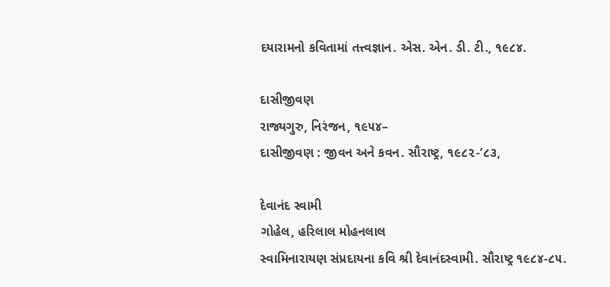દયારામનો કવિતામાં તત્ત્વજ્ઞાન. એસ. એન. ડી. ટી., ૧૯૮૪.

દાસીજીવણ
રાજ્યગુરુ, નિરંજન, ૧૯૫૪–
દાસીજીવણ : જીવન અને કવન. સૌરાષ્ટ્ર, ૧૯૮૨-’૮૩,

દેવાનંદ સ્વામી
ગોહેલ, હરિલાલ મોહનલાલ
સ્વામિનારાયણ સંપ્રદાયના કવિ શ્રી દેવાનંદસ્વામી. સૌરાષ્ટ્ર ૧૯૮૪-૮૫.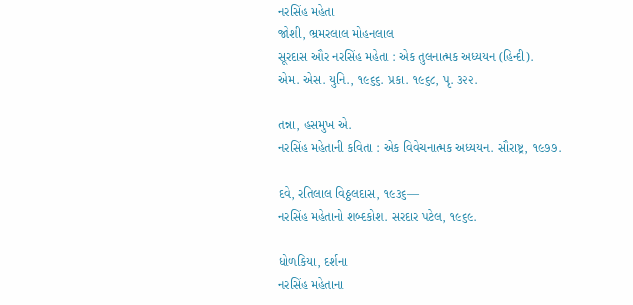નરસિંહ મહેતા
જોશી, ભ્રમરલાલ મોહનલાલ
સૂરદાસ ઔર નરસિંહ મહેતા : એક તુલનાત્મક અધ્યયન (હિન્દી).
એમ. એસ. યુનિ., ૧૯૬૬. પ્રકા. ૧૯૬૮, પૃ. ૩૨૨.

તન્ના, હસમુખ એ.
નરસિંહ મહેતાની કવિતા : એક વિવેચનાત્મક અધ્યયન. સૌરાષ્ટ્ર, ૧૯૭૭.

દવે, રતિલાલ વિઠ્ઠલદાસ, ૧૯૩૬—
નરસિંહ મહેતાનો શબ્દકોશ. સરદાર પટેલ, ૧૯૬૯.

ધોળકિયા, દર્શના
નરસિંહ મહેતાના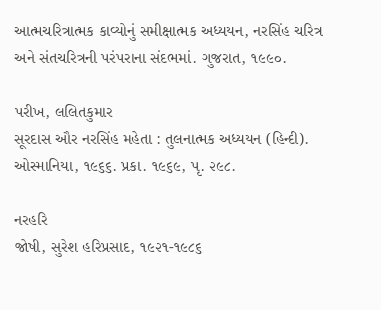આત્મચરિત્રાત્મક કાવ્યોનું સમીક્ષાત્મક અધ્યયન, નરસિંહ ચરિત્ર અને સંતચરિત્રની પરંપરાના સંદભમાં. ગુજરાત, ૧૯૯૦.

પરીખ, લલિતકુમાર
સૂરદાસ ઔર નરસિંહ મહેતા : તુલનાત્મક અધ્યયન (હિન્દી). ઓસ્માનિયા, ૧૯૬૬. પ્રકા. ૧૯૬૯, પૃ. ૨૯૮.

નરહરિ
જોષી, સુરેશ હરિપ્રસાદ, ૧૯૨૧-૧૯૮૬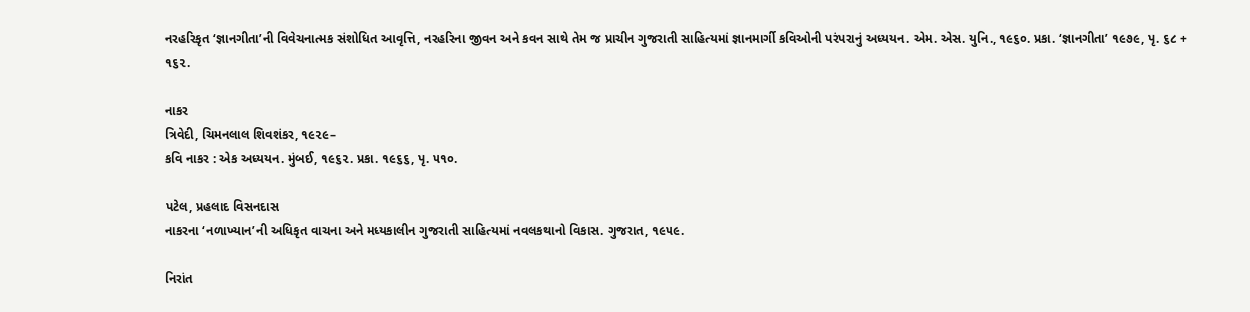નરહરિકૃત ‘જ્ઞાનગીતા’ની વિવેચનાત્મક સંશોધિત આવૃત્તિ, નરહરિના જીવન અને કવન સાથે તેમ જ પ્રાચીન ગુજરાતી સાહિત્યમાં જ્ઞાનમાર્ગી કવિઓની પરંપરાનું અધ્યયન. એમ. એસ. યુનિ., ૧૯૬૦. પ્રકા. ‘જ્ઞાનગીતા’ ૧૯૭૯, પૃ. ૬૮ + ૧૬૨.

નાકર
ત્રિવેદી, ચિમનલાલ શિવશંકર, ૧૯૨૯–
કવિ નાકર : એક અધ્યયન. મુંબઈ, ૧૯૬૨. પ્રકા. ૧૯૬૬, પૃ. ૫૧૦.

પટેલ, પ્રહલાદ વિસનદાસ
નાકરના ‘નળાખ્યાન’ની અધિકૃત વાચના અને મધ્યકાલીન ગુજરાતી સાહિત્યમાં નવલકથાનો વિકાસ. ગુજરાત, ૧૯૫૯.

નિરાંત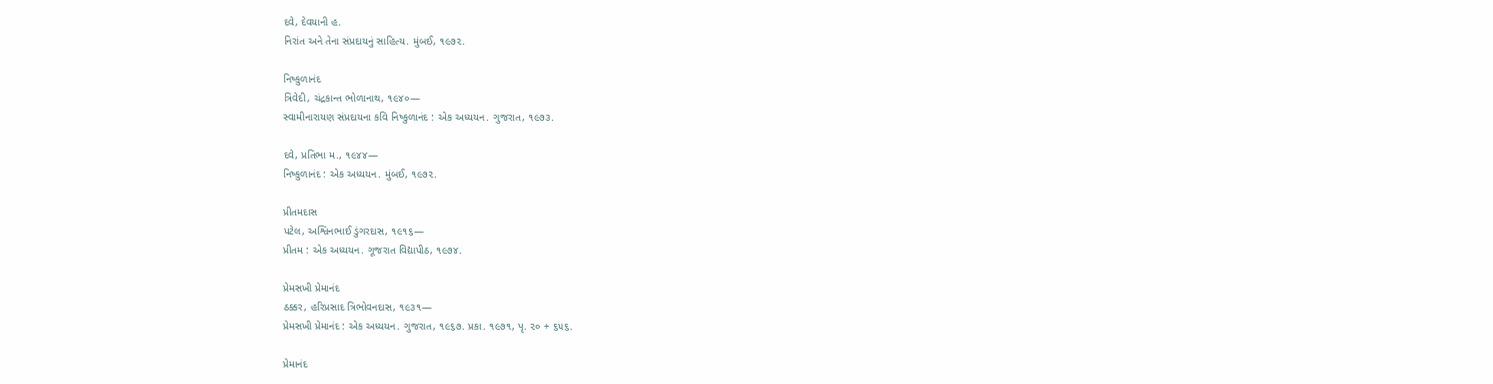દવે, દેવયાની હ.
નિરાંત અને તેના સંપ્રદાયનું સાહિત્ય. મુંબઈ, ૧૯૭૨.

નિષ્કુળાનંદ
ત્રિવેદી, ચંદ્રકાન્ત ભોળાનાથ, ૧૯૪૦—
સ્વામીનારાયણ સંપ્રદાયના કવિ નિષ્કુળાનંદ : એક અધ્યયન. ગુજરાત, ૧૯૭૩.

દવે, પ્રતિભા મ., ૧૯૪૪—
નિષ્કુળાનંદ : એક અધ્યયન. મુંબઈ, ૧૯૭૨.

પ્રીતમદાસ
પટેલ, અશ્વિનભાઈ ડુંગરદાસ, ૧૯૧૬—
પ્રીતમ : એક અધ્યયન. ગૂજરાત વિદ્યાપીઠ, ૧૯૭૪.

પ્રેમસખી પ્રેમાનંદ
ઠક્કર, હરિપ્રસાદ ત્રિભોવનદાસ, ૧૯૩૧—
પ્રેમસખી પ્રેમાનંદ : એક અધ્યયન. ગુજરાત, ૧૯૬૭. પ્રકા. ૧૯૭૧, પૃ. ૨૦ + ૬૫૬.

પ્રેમાનંદ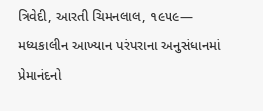ત્રિવેદી, આરતી ચિમનલાલ, ૧૯૫૯—
મધ્યકાલીન આખ્યાન પરંપરાના અનુસંધાનમાં પ્રેમાનંદનો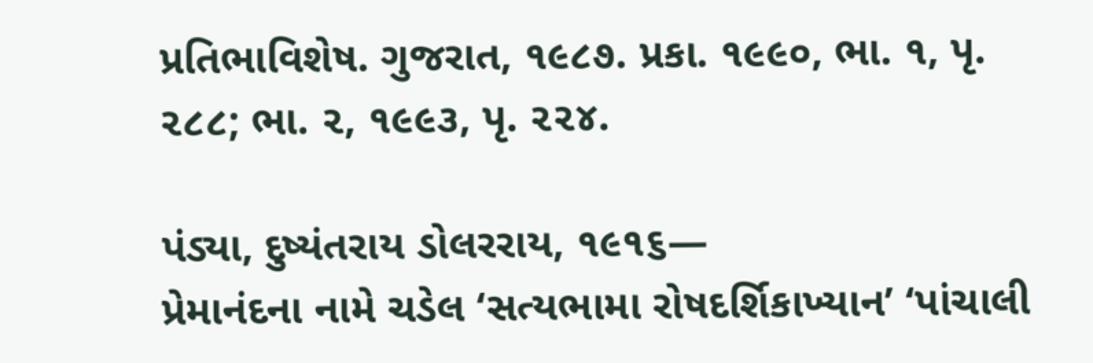પ્રતિભાવિશેષ. ગુજરાત, ૧૯૮૭. પ્રકા. ૧૯૯૦, ભા. ૧, પૃ. ૨૮૮; ભા. ૨, ૧૯૯૩, પૃ. ૨૨૪.

પંડ્યા, દુષ્યંતરાય ડોલરરાય, ૧૯૧૬—
પ્રેમાનંદના નામે ચડેલ ‘સત્યભામા રોષદર્શિકાખ્યાન’ ‘પાંચાલી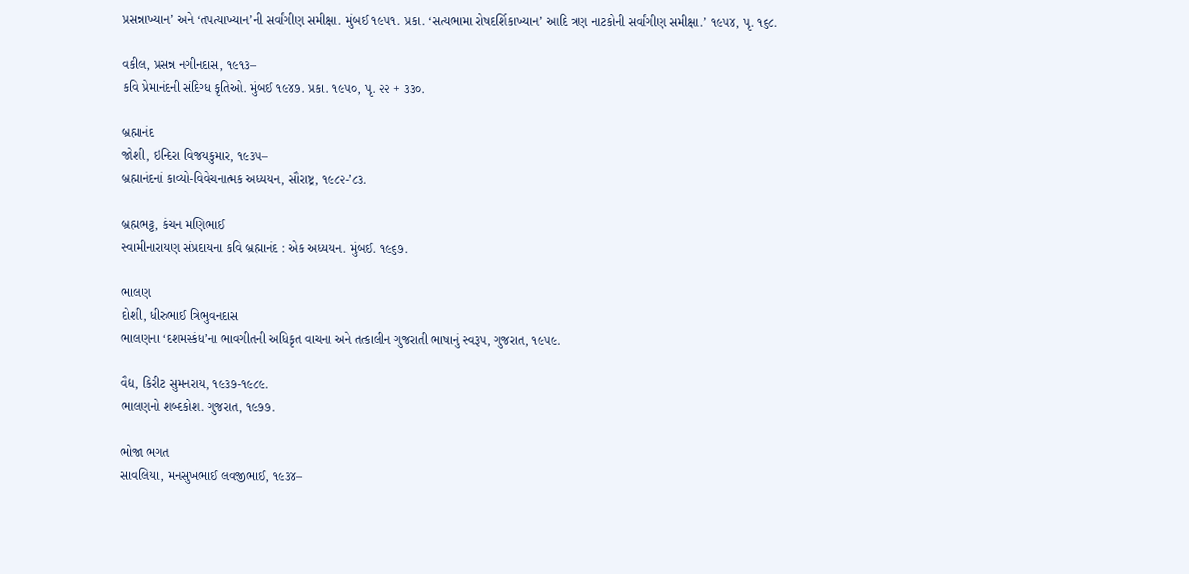પ્રસન્નાખ્યાન’ અને ‘તપત્યાખ્યાન’ની સર્વાંગીણ સમીક્ષા. મુંબઈ ૧૯૫૧. પ્રકા. ‘સત્યભામા રોષદર્શિકાખ્યાન’ આદિ ત્રણ નાટકોની સર્વાંગીણ સમીક્ષા.’ ૧૯૫૪, પૃ. ૧૬૮.

વકીલ, પ્રસન્ન નગીનદાસ, ૧૯૧૩–
કવિ પ્રેમાનંદની સંદિગ્ધ કૃતિઓ. મુંબઈ ૧૯૪૭. પ્રકા. ૧૯૫૦, પૃ. ૨૨ + ૩૩૦.

બ્રહ્માનંદ
જોશી, ઇન્દિરા વિજયકુમાર, ૧૯૩૫–
બ્રહ્માનંદનાં કાવ્યો-વિવેચનાત્મક અધ્યયન, સૌરાષ્ટ્ર, ૧૯૮૨-’૮૩.

બ્રહ્મભટ્ટ, કંચન મણિભાઈ
સ્વામીનારાયણ સંપ્રદાયના કવિ બ્રહ્માનંદ : એક અધ્યયન. મુંબઈ. ૧૯૬૭.

ભાલણ
દોશી, ધીરુભાઈ ત્રિભુવનદાસ
ભાલણના ‘દશમસ્કંધ’ના ભાવગીતની અધિકૃત વાચના અને તત્કાલીન ગુજરાતી ભાષાનું સ્વરૂપ, ગુજરાત, ૧૯૫૯.

વૈદ્ય, કિરીટ સુમનરાય, ૧૯૩૭-૧૯૮૯.
ભાલણનો શબ્દકોશ. ગુજરાત, ૧૯૭૭.

ભોજા ભગત
સાવલિયા, મનસુખભાઈ લવજીભાઈ, ૧૯૩૪–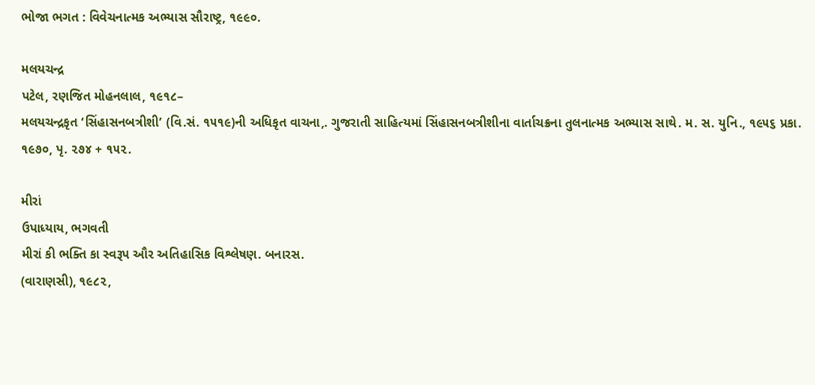ભોજા ભગત : વિવેચનાત્મક અભ્યાસ સૌરાષ્ટ્ર, ૧૯૯૦.

મલયચન્દ્ર
પટેલ, રણજિત મોહનલાલ, ૧૯૧૮–
મલયચન્દ્રકૃત ‘સિંહાસનબત્રીશી’ (વિ.સં. ૧૫૧૯)ની અધિકૃત વાચના,. ગુજરાતી સાહિત્યમાં સિંહાસનબત્રીશીના વાર્તાચક્રના તુલનાત્મક અભ્યાસ સાથે. મ. સ. યુનિ., ૧૯૫૬ પ્રકા. ૧૯૭૦, પૃ. ૨૭૪ + ૧૫૨.

મીરાં
ઉપાધ્યાય, ભગવતી
મીરાં કી ભક્તિ કા સ્વરૂપ ઔર અતિહાસિક વિશ્લેષણ. બનારસ.
(વારાણસી), ૧૯૮૨,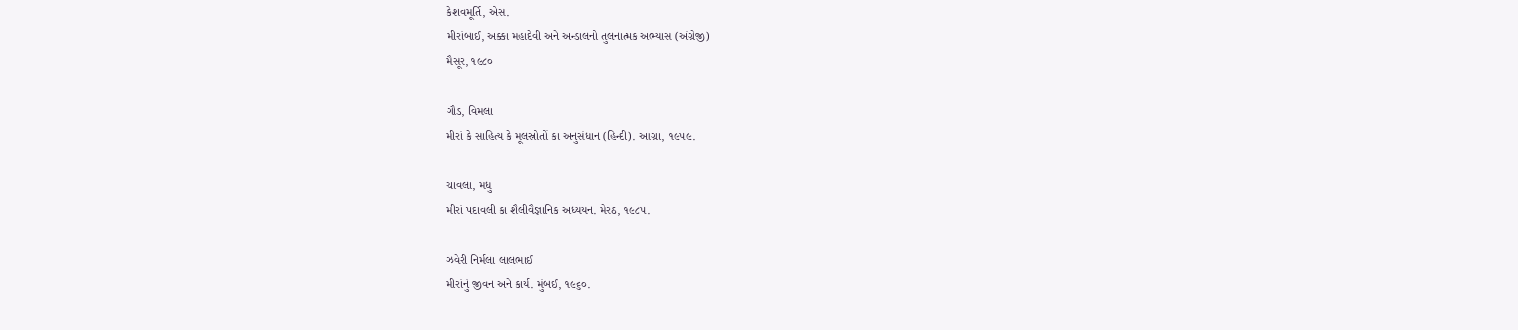કેશવમૂર્તિ, એસ.
મીરાંબાઈ, અક્કા મહાદેવી અને અન્ડાલનો તુલનાત્મક અભ્યાસ (અંગ્રેજી)
મૈસૂર, ૧૯૮૦

ગૌડ, વિમલા
મીરાં કે સાહિત્ય કે મૂલસ્રોતોં કા અનુસંધાન (હિન્દી). આગ્રા, ૧૯૫૯.

ચાવલા, મધુ
મીરાં પદાવલી કા શૈલીવૈજ્ઞાનિક અધ્યયન. મેરઠ, ૧૯૮૫.

ઝવેરી નિર્મલા લાલભાઈ
મીરાંનું જીવન અને કાર્ય. મુંબઈ, ૧૯૬૦.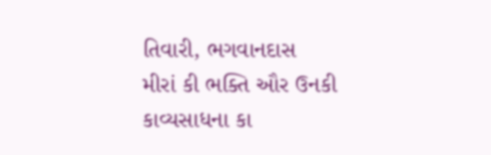તિવારી, ભગવાનદાસ
મીરાં કી ભક્તિ ઔર ઉનકી કાવ્યસાધના કા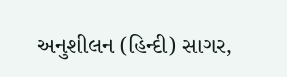અનુશીલન (હિન્દી) સાગર,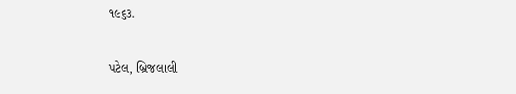૧૯૬૩.

પટેલ, બ્રિજલાલી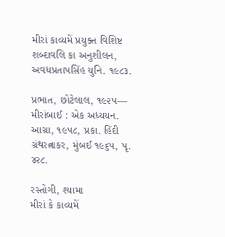મીરાં કાવ્યમેં પ્રયુક્ત વિશિષ્ટ શબ્દાવલિ કા અનુશીલન, અવધપ્રતાપસિંહ યુનિ. ૧૯૮૩.

પ્રભાત, છોટેલાલ, ૧૯૨૫—
મીરાંબાઈ : એક અધ્યયન. આગ્રા, ૧૯૫૮, પ્રકા. હિંદી ગ્રંથરત્નાકર, મુંબઈ ૧૯૬૫, પૃ. ૪૨૮.

રસ્તોગી, શ્યામા
મીરાં કે કાવ્યમેં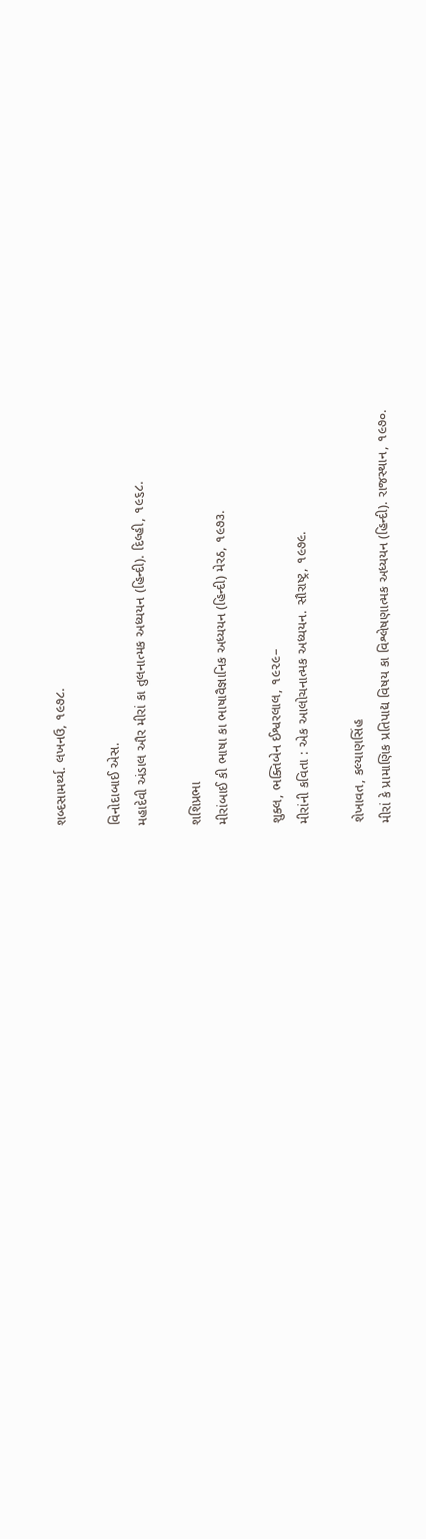શબ્દસામર્થ્ય. લખનઉ, ૧૯૭૮.

વિનોદાબાઈ એસ.
મહાદેવી અંડાલ ઔર મીરાં કા તુલનાત્મક અધ્યયન (હિન્દી). દિલ્હી, ૧૯૬૮.

શશિપ્રભા
મીરાંબાઈ કી ભાષા કા ભાષાવૈજ્ઞાનિક અધ્યયન (હિન્દી) મેરઠ, ૧૯૭૩.

શુક્લ, ભક્તિબેન ઈશ્વરલાલ, ૧૯૨૯–
મીરાંની કવિતા : એક આલોચનાત્મક અધ્યયન. સૌરાષ્ટ્ર, ૧૯૭૯.

શેખાવત, કલ્યાણસિંહ
મીરાં કે પ્રામાણિક પ્રતિપાદ્ય વિષય કા વિશ્લેષણાત્મક અધ્યયન (હિન્દી). રાજસ્થાન, ૧૯૭૦.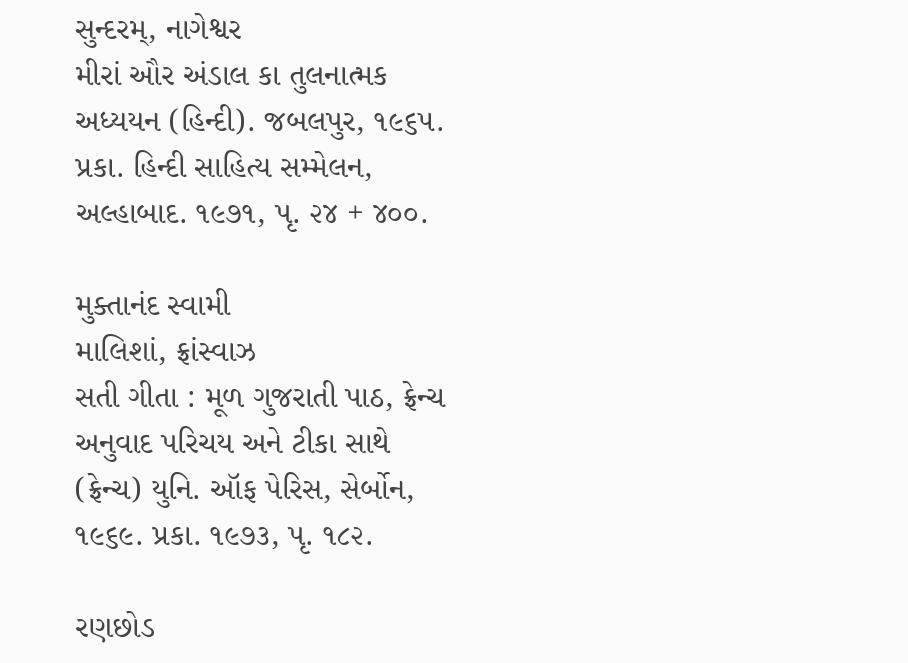સુન્દરમ્, નાગેશ્વર
મીરાં ઔર અંડાલ કા તુલનાત્મક અધ્યયન (હિન્દી). જબલપુર, ૧૯૬૫. પ્રકા. હિન્દી સાહિત્ય સમ્મેલન, અલ્હાબાદ. ૧૯૭૧, પૃ. ૨૪ + ૪૦૦.

મુક્તાનંદ સ્વામી
માલિશાં, ફ્રાંસ્વાઝ
સતી ગીતા : મૂળ ગુજરાતી પાઠ, ફ્રેન્ચ અનુવાદ પરિચય અને ટીકા સાથે (ફ્રેન્ચ) યુનિ. ઑફ પેરિસ, સેર્બોન, ૧૯૬૯. પ્રકા. ૧૯૭૩, પૃ. ૧૮૨.

રણછોડ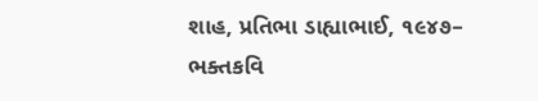શાહ, પ્રતિભા ડાહ્યાભાઈ, ૧૯૪૭–
ભક્તકવિ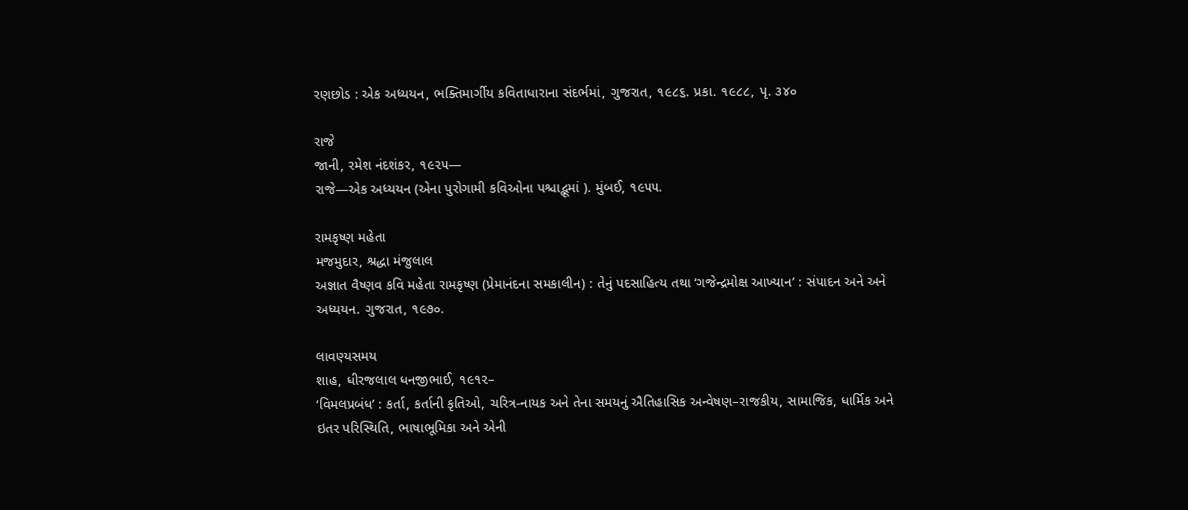રણછોડ : એક અધ્યયન, ભક્તિમાર્ગીય કવિતાધારાના સંદર્ભમાં, ગુજરાત, ૧૯૮૬. પ્રકા. ૧૯૮૮, પૃ. ૩૪૦

રાજે
જાની, રમેશ નંદશંકર, ૧૯૨૫—
રાજે—એક અધ્યયન (એના પુરોગામી કવિઓના પશ્ચાદ્ભૂમાં ). મુંબઈ, ૧૯૫૫.

રામકૃષ્ણ મહેતા
મજમુદાર, શ્રદ્ધા મંજુલાલ
અજ્ઞાત વૈષ્ણવ કવિ મહેતા રામકૃષ્ણ (પ્રેમાનંદના સમકાલીન) : તેનું પદસાહિત્ય તથા ‘ગજેન્દ્રમોક્ષ આખ્યાન’ : સંપાદન અને અને અધ્યયન. ગુજરાત, ૧૯૭૦.

લાવણ્યસમય
શાહ, ધીરજલાલ ધનજીભાઈ, ૧૯૧૨–
‘વિમલપ્રબંધ’ : કર્તા, કર્તાની કૃતિઓ, ચરિત્ર-નાયક અને તેના સમયનું ઐતિહાસિક અન્વેષણ–રાજકીય, સામાજિક, ધાર્મિક અને ઇતર પરિસ્થિતિ, ભાષાભૂમિકા અને એની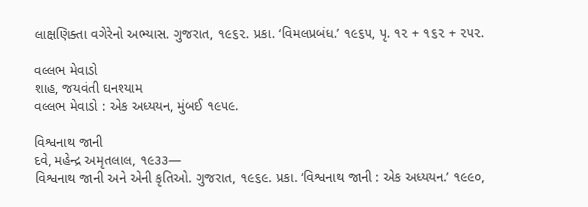લાક્ષણિક્તા વગેરેનો અભ્યાસ. ગુજરાત, ૧૯૬૨. પ્રકા. ‘વિમલપ્રબંધ.’ ૧૯૬૫, પૃ. ૧૨ + ૧૬૨ + ૨૫૨.

વલ્લભ મેવાડો
શાહ, જયવંતી ઘનશ્યામ
વલ્લભ મેવાડો : એક અધ્યયન, મુંબઈ ૧૯૫૯.

વિશ્વનાથ જાની
દવે, મહેન્દ્ર અમૃતલાલ, ૧૯૩૩—
વિશ્વનાથ જાની અને એની કૃતિઓ. ગુજરાત, ૧૯૬૯. પ્રકા. ‘વિશ્વનાથ જાની : એક અધ્યયન.’ ૧૯૯૦,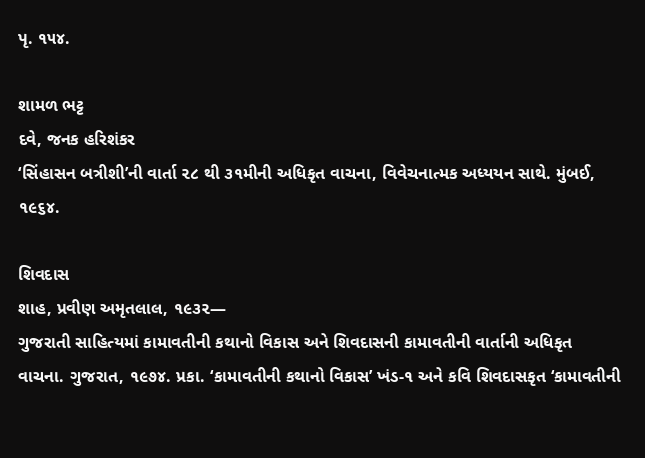પૃ. ૧૫૪.

શામળ ભટ્ટ
દવે, જનક હરિશંકર
‘સિંહાસન બત્રીશી’ની વાર્તા ૨૮ થી ૩૧મીની અધિકૃત વાચના, વિવેચનાત્મક અધ્યયન સાથે. મુંબઈ, ૧૯૬૪.

શિવદાસ
શાહ, પ્રવીણ અમૃતલાલ, ૧૯૩૨—
ગુજરાતી સાહિત્યમાં કામાવતીની કથાનો વિકાસ અને શિવદાસની કામાવતીની વાર્તાની અધિકૃત વાચના. ગુજરાત, ૧૯૭૪. પ્રકા. ‘કામાવતીની કથાનો વિકાસ’ ખંડ-૧ અને કવિ શિવદાસકૃત ‘કામાવતીની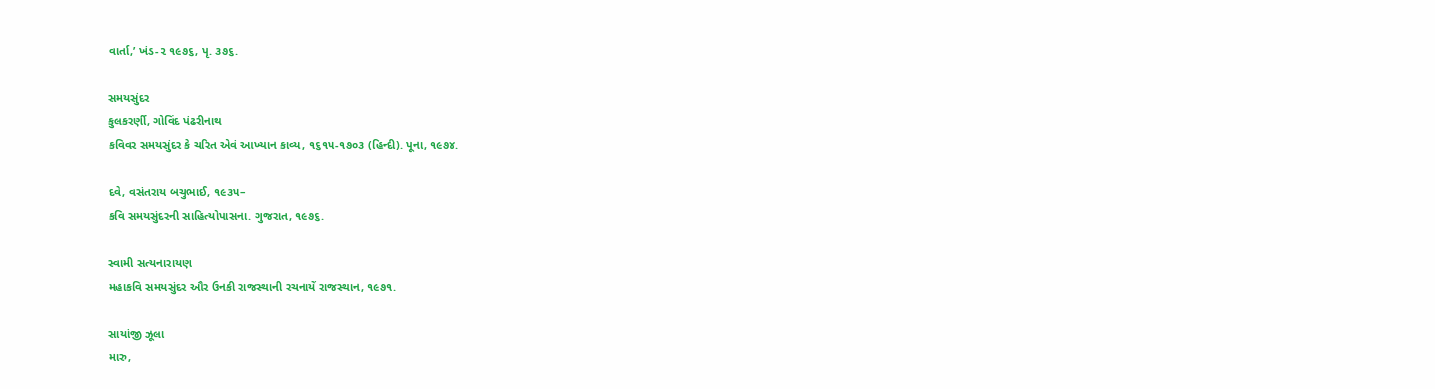વાર્તા,’ ખંડ-૨ ૧૯૭૬, પૃ. ૩૭૬.

સમયસુંદર
કુલકરર્ણી, ગોવિંદ પંઢરીનાથ
કવિવર સમયસુંદર કે ચરિત એવં આખ્યાન કાવ્ય, ૧૬૧૫-૧૭૦૩ (હિન્દી). પૂના, ૧૯૭૪.

દવે, વસંતરાય બચુભાઈ, ૧૯૩૫–
કવિ સમયસુંદરની સાહિત્યોપાસના. ગુજરાત, ૧૯૭૬.

સ્વામી સત્યનારાયણ
મહાકવિ સમયસુંદર ઔર ઉનકી રાજસ્થાની રચનાયેં રાજસ્થાન, ૧૯૭૧.

સાયાંજી ઝૂલા
મારુ,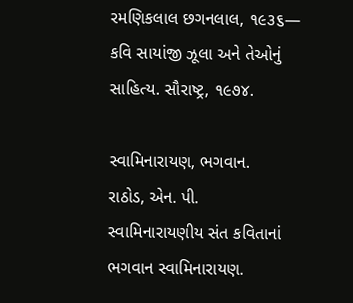રમણિકલાલ છગનલાલ, ૧૯૩૬—
કવિ સાયાંજી ઝૂલા અને તેઓનું સાહિત્ય. સૌરાષ્ટ્ર, ૧૯૭૪.

સ્વામિનારાયણ, ભગવાન.
રાઠોડ, એન. પી.
સ્વામિનારાયણીય સંત કવિતાનાં ભગવાન સ્વામિનારાયણ.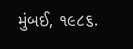મુંબઈ, ૧૯૮૬.